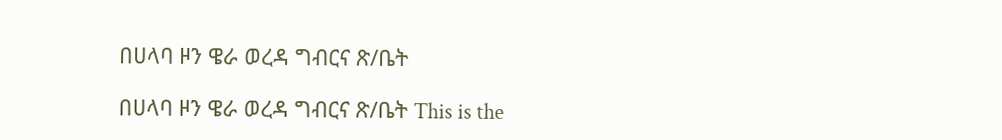በሀላባ ዞን ዌራ ወረዳ ግብርና ጽ/ቤት

በሀላባ ዞን ዌራ ወረዳ ግብርና ጽ/ቤት This is the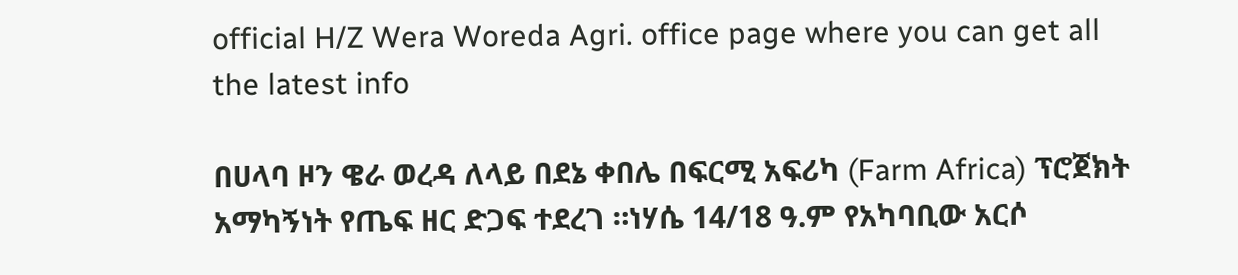official H/Z Wera Woreda Agri. office page where you can get all the latest info

በሀላባ ዞን ዌራ ወረዳ ለላይ በደኔ ቀበሌ በፍርሚ አፍሪካ (Farm Africa) ፕሮጀክት አማካኝነት የጤፍ ዘር ድጋፍ ተደረገ ።ነሃሴ 14/18 ዓ.ም የአካባቢው አርሶ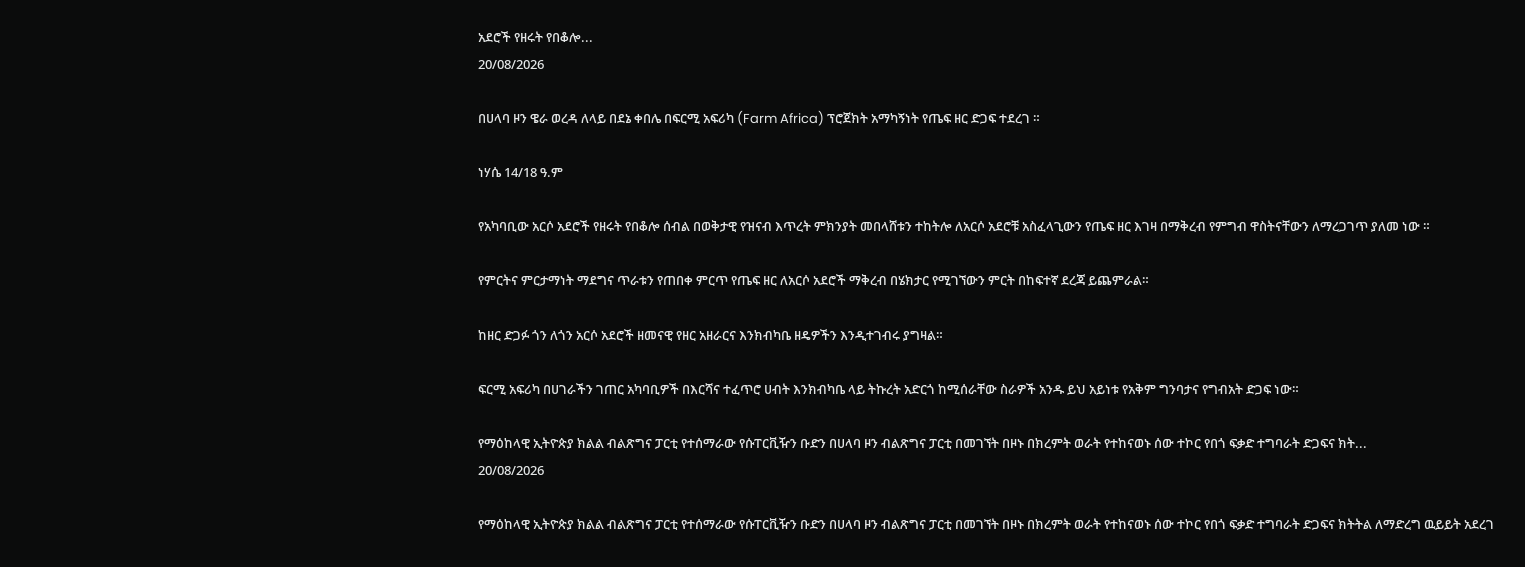አደሮች የዘሩት የበቆሎ...
20/08/2026

በሀላባ ዞን ዌራ ወረዳ ለላይ በደኔ ቀበሌ በፍርሚ አፍሪካ (Farm Africa) ፕሮጀክት አማካኝነት የጤፍ ዘር ድጋፍ ተደረገ ።

ነሃሴ 14/18 ዓ.ም

የአካባቢው አርሶ አደሮች የዘሩት የበቆሎ ሰብል በወቅታዊ የዝናብ እጥረት ምክንያት መበላሸቱን ተከትሎ ለአርሶ አደሮቹ አስፈላጊውን የጤፍ ዘር እገዛ በማቅረብ የምግብ ዋስትናቸውን ለማረጋገጥ ያለመ ነው ።

የምርትና ምርታማነት ማደግና ጥራቱን የጠበቀ ምርጥ የጤፍ ዘር ለአርሶ አደሮች ማቅረብ በሄክታር የሚገኘውን ምርት በከፍተኛ ደረጃ ይጨምራል።

ከዘር ድጋፉ ጎን ለጎን አርሶ አደሮች ዘመናዊ የዘር አዘራርና እንክብካቤ ዘዴዎችን እንዲተገብሩ ያግዛል።

ፍርሚ አፍሪካ በሀገራችን ገጠር አካባቢዎች በእርሻና ተፈጥሮ ሀብት እንክብካቤ ላይ ትኩረት አድርጎ ከሚሰራቸው ስራዎች አንዱ ይህ አይነቱ የአቅም ግንባታና የግብአት ድጋፍ ነው።

የማዕከላዊ ኢትዮጵያ ክልል ብልጽግና ፓርቲ የተሰማራው የሱፐርቪዥን ቡድን በሀላባ ዞን ብልጽግና ፓርቲ በመገኘት በዞኑ በክረምት ወራት የተከናወኑ ሰው ተኮር የበጎ ፍቃድ ተግባራት ድጋፍና ክት...
20/08/2026

የማዕከላዊ ኢትዮጵያ ክልል ብልጽግና ፓርቲ የተሰማራው የሱፐርቪዥን ቡድን በሀላባ ዞን ብልጽግና ፓርቲ በመገኘት በዞኑ በክረምት ወራት የተከናወኑ ሰው ተኮር የበጎ ፍቃድ ተግባራት ድጋፍና ክትትል ለማድረግ ዉይይት አደረገ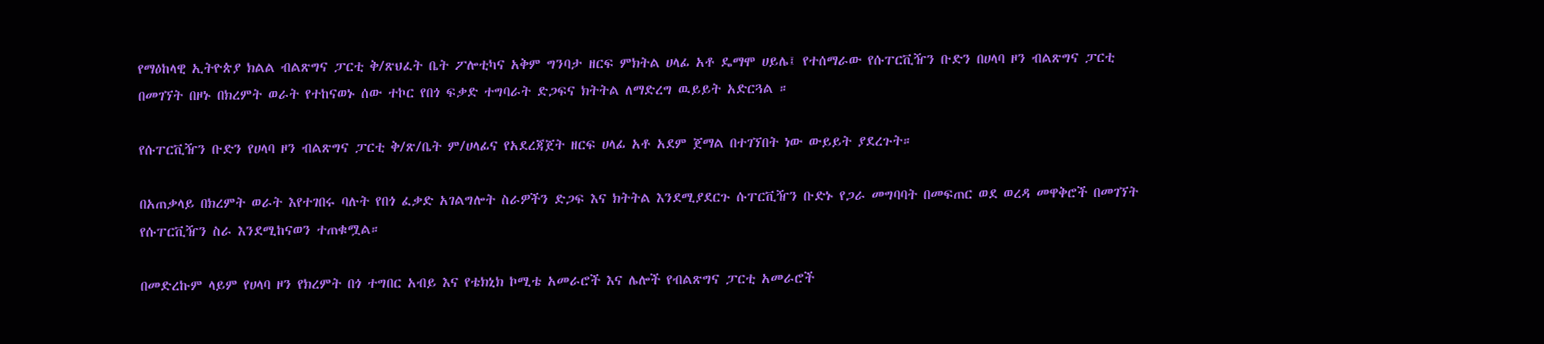የማዕከላዊ ኢትዮጵያ ክልል ብልጽግና ፓርቲ ቅ/ጽህፈት ቤት ፖሎቲካና አቅም ግንባታ ዘርፍ ምክትል ሀላፊ አቶ ዴማሞ ሀይሌ፤ የተሰማራው የሱፐርቪዥን ቡድን በሀላባ ዞን ብልጽግና ፓርቲ በመገኘት በዞኑ በክረምት ወራት የተከናወኑ ሰው ተኮር የበጎ ፍቃድ ተግባራት ድጋፍና ክትትል ለማድረግ ዉይይት አድርጓል ።

የሱፐርቪዥን ቡድን የሀላባ ዞን ብልጽግና ፓርቲ ቅ/ጽ/ቤት ም/ሀላፊና የአደረጃጀት ዘርፍ ሀላፊ አቶ አደም ጀማል በተገኘበት ነው ውይይት ያደረጉት።

በአጠቃላይ በክረምት ወራት እየተገበሩ ባሉት የበጎ ፈቃድ አገልግሎት ስራዎችን ድጋፍ እና ክትትል እንደሚያደርጉ ሱፐርቪዥን ቡድኑ የጋራ መግባባት በመፍጠር ወደ ወረዳ መዋቅሮች በመገኘት የሱፐርቪዥን ስራ እንደሚከናወን ተጠቁሟል።

በመድረኩም ላይም የሀላባ ዞን የክረምት በጎ ተግበር አብይ እና የቴክኒክ ኮሚቴ አመራሮች እና ሌሎች የብልጽግና ፓርቲ አመራሮች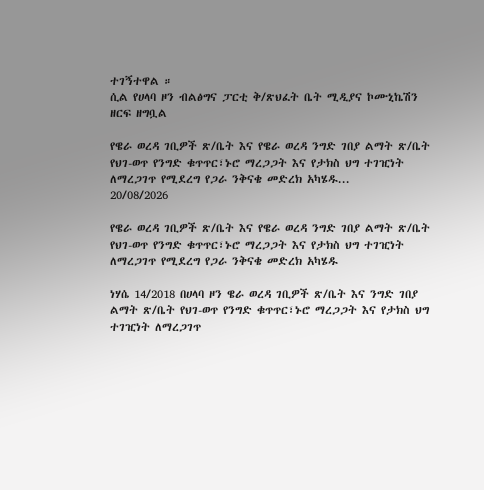ተገኝተዋል ።
ሲል የሀላባ ዞን ብልፅግና ፓርቲ ቅ/ጽህፈት ቤት ሚዲያና ኮሙኒኬሽን ዘርፍ ዘግቧል

የዌራ ወረዳ ገቢዎች ጽ/ቤት እና የዌራ ወረዳ ንግድ ገበያ ልማት ጽ/ቤት የህገ-ወጥ የንግድ ቁጥጥር፣ኑሮ ማረጋጋት እና የታክስ ህግ ተገዢነት ለማረጋገጥ የሚደረግ የጋራ ንቅናቄ መድረክ አካሄዱ...
20/08/2026

የዌራ ወረዳ ገቢዎች ጽ/ቤት እና የዌራ ወረዳ ንግድ ገበያ ልማት ጽ/ቤት የህገ-ወጥ የንግድ ቁጥጥር፣ኑሮ ማረጋጋት እና የታክስ ህግ ተገዢነት ለማረጋገጥ የሚደረግ የጋራ ንቅናቄ መድረክ አካሄዱ

ነሃሴ 14/2018 በሀላባ ዞን ዌራ ወረዳ ገቢዎች ጽ/ቤት እና ንግድ ገበያ ልማት ጽ/ቤት የህገ-ወጥ የንግድ ቁጥጥር፣ኑሮ ማረጋጋት እና የታክስ ህግ ተገዢነት ለማረጋገጥ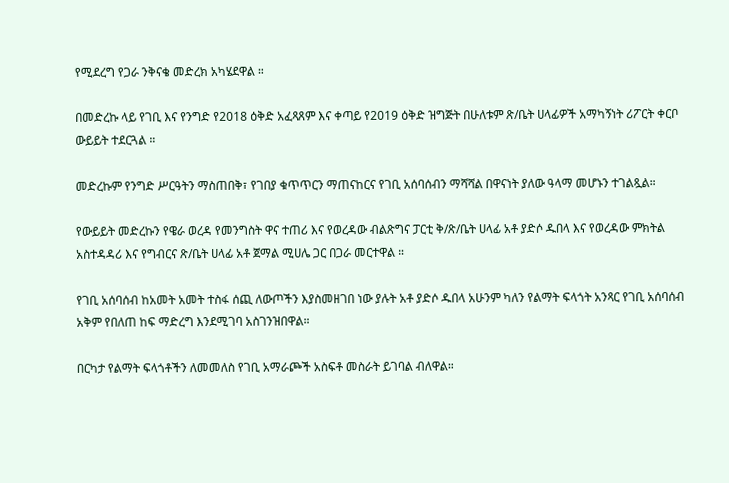የሚደረግ የጋራ ንቅናቄ መድረክ አካሄደዋል ።

በመድረኩ ላይ የገቢ እና የንግድ የ2018 ዕቅድ አፈጻጸም እና ቀጣይ የ2019 ዕቅድ ዝግጅት በሁለቱም ጽ/ቤት ሀላፊዎች አማካኝነት ሪፖርት ቀርቦ ውይይት ተደርጓል ።

መድረኩም የንግድ ሥርዓትን ማስጠበቅ፣ የገበያ ቁጥጥርን ማጠናከርና የገቢ አሰባሰብን ማሻሻል በዋናነት ያለው ዓላማ መሆኑን ተገልጿል።

የውይይት መድረኩን የዌራ ወረዳ የመንግስት ዋና ተጠሪ እና የወረዳው ብልጽግና ፓርቲ ቅ/ጽ/ቤት ሀላፊ አቶ ያድሶ ዱበላ እና የወረዳው ምክትል አስተዳዳሪ እና የግብርና ጽ/ቤት ሀላፊ አቶ ጀማል ሚሀሌ ጋር በጋራ መርተዋል ።

የገቢ አሰባሰብ ከአመት አመት ተስፋ ሰጪ ለውጦችን እያስመዘገበ ነው ያሉት አቶ ያድሶ ዱበላ አሁንም ካለን የልማት ፍላጎት አንጻር የገቢ አሰባሰብ አቅም የበለጠ ከፍ ማድረግ እንደሚገባ አስገንዝበዋል።

በርካታ የልማት ፍላጎቶችን ለመመለስ የገቢ አማራጮች አስፍቶ መስራት ይገባል ብለዋል።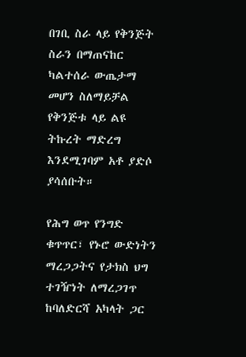በገቢ ስራ ላይ የቅንጅት ስራን በማጠናከር ካልተሰራ ውጤታማ መሆን ስለማይቻል የቅንጅቱ ላይ ልዩ ትኩረት ማድረግ እንደሚገባም አቶ ያድሶ ያሳሰቡት።

የሕግ ወጥ የንግድ ቁጥጥር፣ የኑሮ ውድነትን ማረጋጋትና የታክስ ህግ ተገዥነት ለማረጋገጥ ከባለድርሻ አካላት ጋር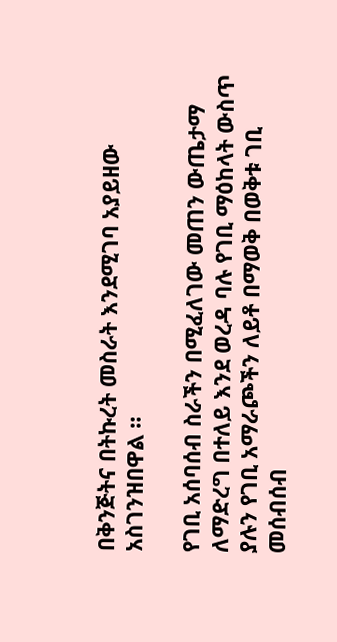በቅንጅትና በትኩረት መስራት እንደሚገባ አያይዘው አስገንዝበዋል ።

የገቢ አሰባሰብ ስራችን በሚፈለገው መጠን ውጤታማ ለማድረግ በተለይ እንደ ወረዳ ባሉ የገቢ ማዕከላት ውስጥ ያሉን የገቢ አማራጮችን ለይቶ በማወቅ በወቅቱ ገቢ መሰብሰብ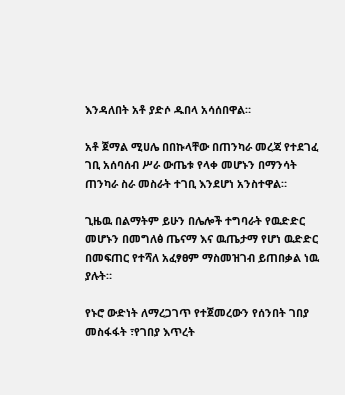እንዳለበት አቶ ያድሶ ዱበላ አሳሰበዋል።

አቶ ጀማል ሚሀሌ በበኩላቸው በጠንካራ መረጃ የተደገፈ ገቢ አሰባሰብ ሥራ ውጤቱ የላቀ መሆኑን በማንሳት ጠንካራ ስራ መስራት ተገቢ እንደሆነ አንስተዋል።

ጊዜዉ በልማትም ይሁን በሌሎች ተግባራት የዉድድር መሆኑን በመግለፅ ጤናማ እና ዉጤታማ የሆነ ዉድድር በመፍጠር የተሻለ አፈፃፀም ማስመዝገብ ይጠበቃል ነዉ ያሉት።

የኑሮ ውድነት ለማረጋገጥ የተጀመረውን የሰንበት ገበያ መስፋፋት ፣የገበያ እጥረት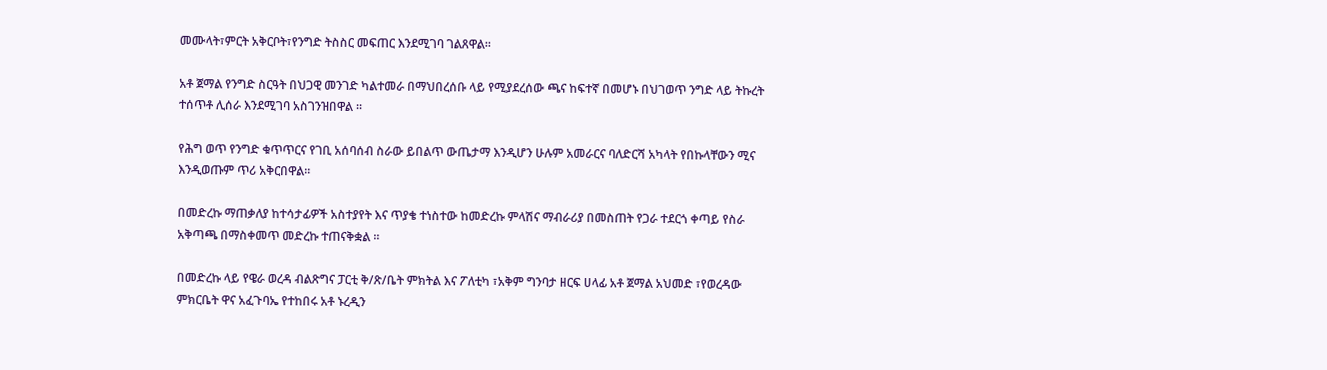መሙላት፣ምርት አቅርቦት፣የንግድ ትስስር መፍጠር እንደሚገባ ገልጸዋል።

አቶ ጀማል የንግድ ስርዓት በህጋዊ መንገድ ካልተመራ በማህበረሰቡ ላይ የሚያደረሰው ጫና ከፍተኛ በመሆኑ በህገወጥ ንግድ ላይ ትኩረት ተሰጥቶ ሊሰራ እንደሚገባ አስገንዝበዋል ።

የሕግ ወጥ የንግድ ቁጥጥርና የገቢ አሰባሰብ ስራው ይበልጥ ውጤታማ እንዲሆን ሁሉም አመራርና ባለድርሻ አካላት የበኩላቸውን ሚና እንዲወጡም ጥሪ አቅርበዋል።

በመድረኩ ማጠቃለያ ከተሳታፊዎች አስተያየት እና ጥያቄ ተነስተው ከመድረኩ ምላሽና ማብራሪያ በመስጠት የጋራ ተደርጎ ቀጣይ የስራ አቅጣጫ በማስቀመጥ መድረኩ ተጠናቅቋል ።

በመድረኩ ላይ የዌራ ወረዳ ብልጽግና ፓርቲ ቅ/ጽ/ቤት ምክትል እና ፖለቲካ ፣አቅም ግንባታ ዘርፍ ሀላፊ አቶ ጀማል አህመድ ፣የወረዳው ምክርቤት ዋና አፈጉባኤ የተከበሩ አቶ ኑረዲን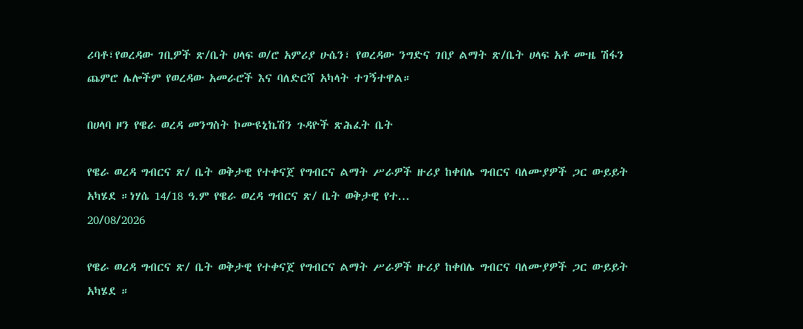ሪባቶ፣የወረዳው ገቢዎች ጽ/ቤት ሀላፍ ወ/ሮ አምሪያ ሁሴን፣ የወረዳው ንግድና ገበያ ልማት ጽ/ቤት ሀላፍ አቶ ሙዜ ሽፋን ጨምሮ ሌሎችም የወረዳው አመራሮች እና ባለድርሻ አካላት ተገኝተዋል።

በሀላባ ዞን የዌራ ወረዳ መንግስት ኮሙዩኒኬሽን ጉዳዮች ጽሕፈት ቤት

የዌራ ወረዳ ግብርና ጽ/ ቤት ወቅታዊ የተቀናጀ የግብርና ልማት ሥራዎች ዙሪያ ከቀበሌ ግብርና ባለሙያዎች ጋር ውይይት አካሄደ ።ነሃሴ 14/18 ዓ.ም የዌራ ወረዳ ግብርና ጽ/ ቤት ወቅታዊ የተ...
20/08/2026

የዌራ ወረዳ ግብርና ጽ/ ቤት ወቅታዊ የተቀናጀ የግብርና ልማት ሥራዎች ዙሪያ ከቀበሌ ግብርና ባለሙያዎች ጋር ውይይት አካሄደ ።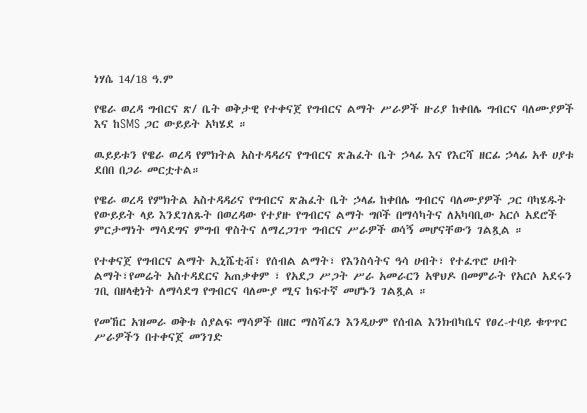ነሃሴ 14/18 ዓ.ም

የዌራ ወረዳ ግብርና ጽ/ ቤት ወቅታዊ የተቀናጀ የግብርና ልማት ሥራዎች ዙሪያ ከቀበሌ ግብርና ባለሙያዎች እና ከSMS ጋር ውይይት አካሄደ ።

ዉይይቱን የዌራ ወረዳ የምክትል አስተዳዳሪና የግብርና ጽሕፈት ቤት ኃላፊ እና የእርሻ ዘርፊ ኃላፊ አቶ ሀያቱ ደበበ በጋራ መርቷተል።

የዌራ ወረዳ የምክትል አስተዳዳሪና የግብርና ጽሕፈት ቤት ኃላፊ ከቀበሌ ግብርና ባለሙያዎች ጋር ባካሄዱት የውይይት ላይ እንደገለጹት በወረዳው የተያዙ የግብርና ልማት ግቦች በማሳካትና ለአካባቢው አርሶ አደሮች ምርታማነት ማሳደግና ምግብ ዋስትና ለማረጋገጥ ግብርና ሥራዎች ወሳኝ መሆናቸውን ገልጿል ።

የተቀናጀ የግብርና ልማት ኢኒሼቲቭ፣ የሰብል ልማት፣ የእንስሳትና ዓሳ ሀብት፣ የተፈጥሮ ሀብት ልማት፣የመሬት አስተዳደርና አጠቃቀም ፣ የአደጋ ሥጋት ሥራ አመራርን አዋህዶ በመምራት የአርሶ አደሩን ገቢ በዘላቂነት ለማሳደግ የግብርና ባለሙያ ሚና ከፍተኛ መሆኑን ገልጿል ።

የመኸር አዝመራ ወቅቱ ሰያልፍ ማሳዎች በዘር ማስሻፈን እንዲሁም የሰብል እንክብካቤና የፀረ-ተባይ ቁጥጥር ሥራዎችን በተቀናጀ መንገድ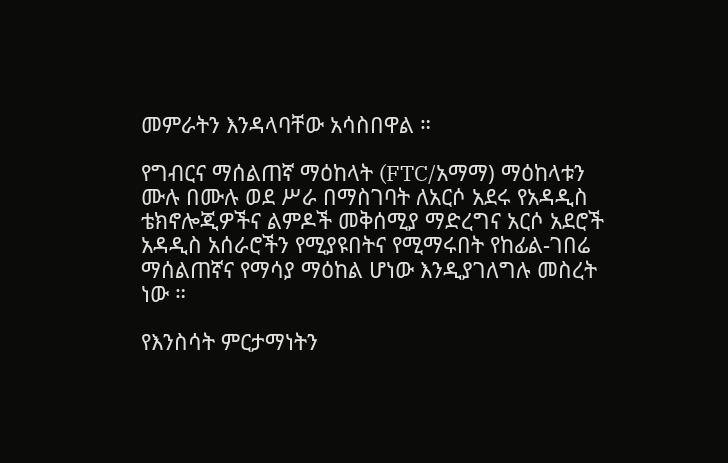መምራትን እንዳላባቸው አሳስበዋል ።

የግብርና ማሰልጠኛ ማዕከላት (FTC/አማማ) ማዕከላቱን ሙሉ በሙሉ ወደ ሥራ በማስገባት ለአርሶ አደሩ የአዳዲስ ቴክኖሎጂዎችና ልምዶች መቅሰሚያ ማድረግና አርሶ አደሮች አዳዲስ አሰራሮችን የሚያዩበትና የሚማሩበት የከፊል-ገበሬ ማሰልጠኛና የማሳያ ማዕከል ሆነው እንዲያገለግሉ መስረት ነው ።

የእንስሳት ምርታማነትን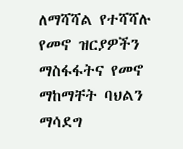ለማሻሻል የተሻሻሉ የመኖ ዝርያዎችን ማስፋፋትና የመኖ ማከማቸት ባህልን ማሳደግ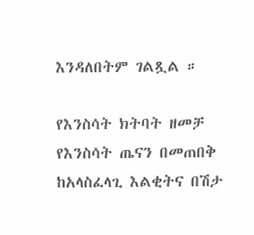እንዳለበትም ገልጿል ።

የእንስሳት ክትባት ዘመቻ የእንስሳት ጤናን በመጠበቅ ከአላስፈላጊ እልቂትና በሽታ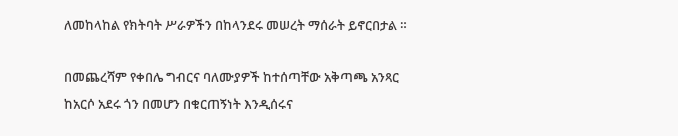ለመከላከል የክትባት ሥራዎችን በከላንደሩ መሠረት ማሰራት ይኖርበታል ።

በመጨረሻም የቀበሌ ግብርና ባለሙያዎች ከተሰጣቸው አቅጣጫ አንጻር ከአርሶ አደሩ ጎን በመሆን በቁርጠኝነት እንዲሰሩና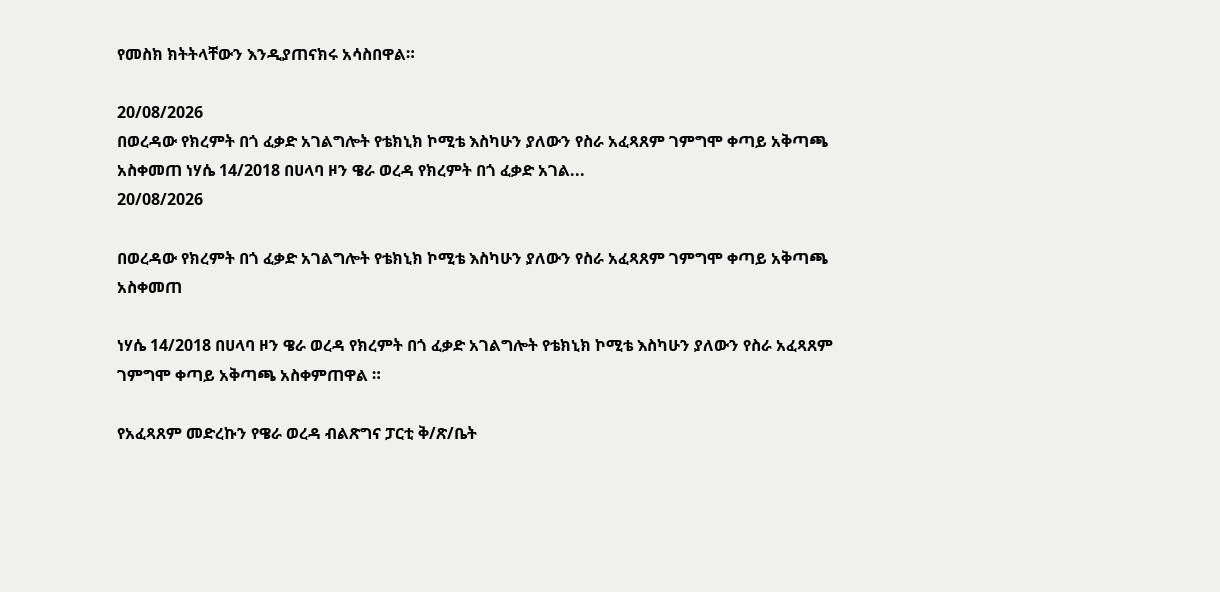የመስክ ክትትላቸውን እንዲያጠናክሩ አሳስበዋል።

20/08/2026
በወረዳው የክረምት በጎ ፈቃድ አገልግሎት የቴክኒክ ኮሚቴ እስካሁን ያለውን የስራ አፈጻጸም ገምግሞ ቀጣይ አቅጣጫ አስቀመጠ ነሃሴ 14/2018 በሀላባ ዞን ዌራ ወረዳ የክረምት በጎ ፈቃድ አገል...
20/08/2026

በወረዳው የክረምት በጎ ፈቃድ አገልግሎት የቴክኒክ ኮሚቴ እስካሁን ያለውን የስራ አፈጻጸም ገምግሞ ቀጣይ አቅጣጫ አስቀመጠ

ነሃሴ 14/2018 በሀላባ ዞን ዌራ ወረዳ የክረምት በጎ ፈቃድ አገልግሎት የቴክኒክ ኮሚቴ እስካሁን ያለውን የስራ አፈጻጸም ገምግሞ ቀጣይ አቅጣጫ አስቀምጠዋል ።

የአፈጻጸም መድረኩን የዌራ ወረዳ ብልጽግና ፓርቲ ቅ/ጽ/ቤት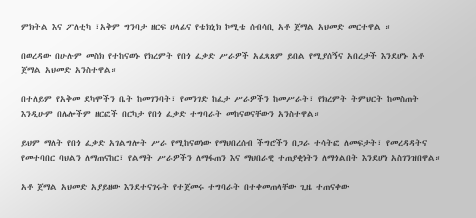ምክትል እና ፖለቲካ ፣አቅም ግንባታ ዘርፍ ሀላፊና የቴክኒክ ኮሚቴ ሰብሳቢ አቶ ጀማል አህመድ መርተዋል ።

በወረዳው በሁሉም መስክ የተከናወኑ የክረምት የበጎ ፈቃድ ሥራዎች አፈጻጸም ይበል የሚያሰኝና አበረታች እንደሆኑ አቶ ጀማል አህመድ አንስተዋል።

በተለይም የአቅመ ደካሞችን ቤት ከመገንባት፣ የመንገድ ከፈታ ሥራዎችን ከመሥራት፣ የክረምት ትምህርት ከመስጠት እንዲሁም በሌሎችም ዘርፎች በርካታ የበጎ ፈቃድ ተግባራት መከናወናቸውን አንስተዋል።

ይህም ማለት የበጎ ፈቃድ አገልግሎት ሥራ የሚከናወነው የማህበረሰብ ችግሮችን በጋራ ተሳትፎ ለመፍታት፣ የመረዳዳትና የመተባበር ባህልን ለማጠናከር፣ የልማት ሥራዎችን ለማፋጠን እና ማህበራዊ ተጠያቂነትን ለማጎልበት እንደሆነ አስገንዝበዋል።

አቶ ጀማል አህመድ አያይዘው እንደተናገሩት የተጀመሩ ተግባራት በተቀመጠላቸው ጊዜ ተጠናቀው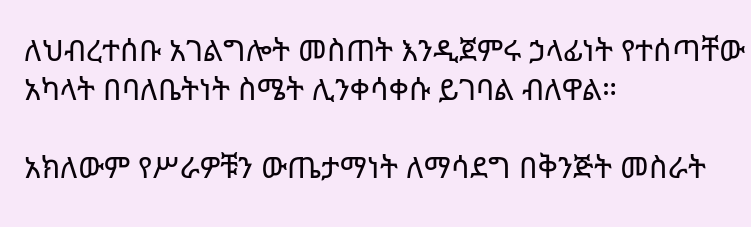ለህብረተሰቡ አገልግሎት መስጠት እንዲጀምሩ ኃላፊነት የተሰጣቸው አካላት በባለቤትነት ስሜት ሊንቀሳቀሱ ይገባል ብለዋል።

አክለውም የሥራዎቹን ውጤታማነት ለማሳደግ በቅንጅት መስራት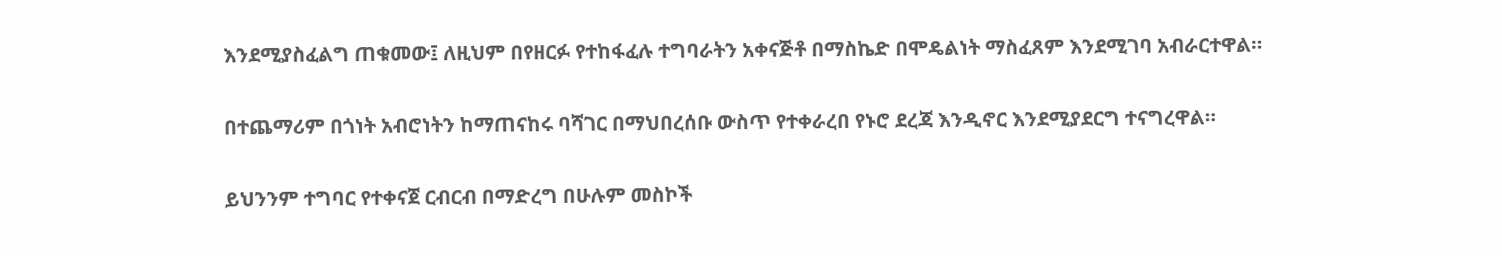እንደሚያስፈልግ ጠቁመው፤ ለዚህም በየዘርፉ የተከፋፈሉ ተግባራትን አቀናጅቶ በማስኬድ በሞዴልነት ማስፈጸም እንደሚገባ አብራርተዋል።

በተጨማሪም በጎነት አብሮነትን ከማጠናከሩ ባሻገር በማህበረሰቡ ውስጥ የተቀራረበ የኑሮ ደረጃ እንዲኖር እንደሚያደርግ ተናግረዋል።

ይህንንም ተግባር የተቀናጀ ርብርብ በማድረግ በሁሉም መስኮች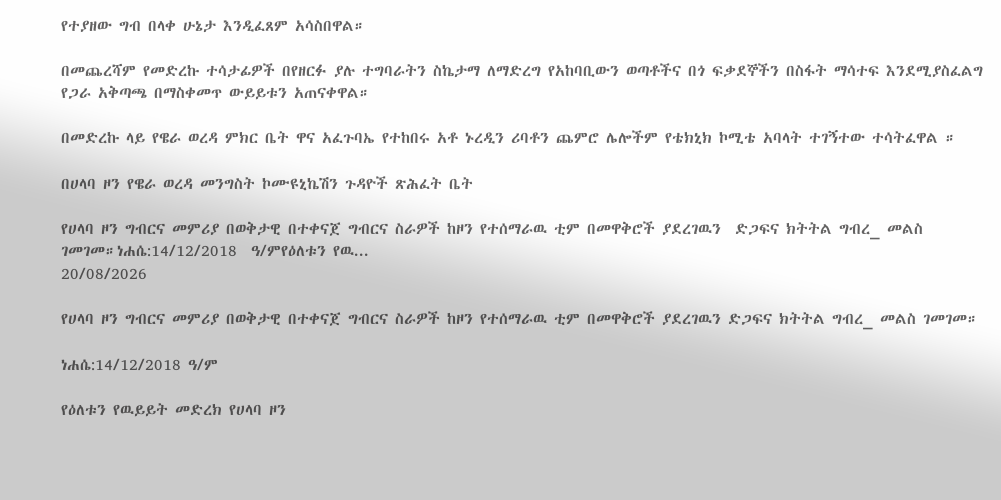የተያዘው ግብ በላቀ ሁኔታ እንዲፈጸም አሳስበዋል።

በመጨረሻም የመድረኩ ተሳታፊዎች በየዘርፉ ያሉ ተግባራትን ስኬታማ ለማድረግ የአከባቢውን ወጣቶችና በጎ ፍቃደኞችን በስፋት ማሳተፍ እንደሚያስፈልግ የጋራ አቅጣጫ በማስቀመጥ ውይይቱን አጠናቀዋል።

በመድረኩ ላይ የዌራ ወረዳ ምክር ቤት ዋና አፈጉባኤ የተከበሩ አቶ ኑረዲን ሪባቶን ጨምሮ ሌሎችም የቴክኒክ ኮሚቴ አባላት ተገኝተው ተሳትፈዋል ።

በሀላባ ዞን የዌራ ወረዳ መንግስት ኮሙዩኒኬሽን ጉዳዮች ጽሕፈት ቤት

የሀላባ ዞን ግብርና መምሪያ በወቅታዊ በተቀናጀ ግብርና ስራዎች ከዞን የተሰማራዉ ቲም በመዋቅሮች ያደረገዉን  ድጋፍና ክትትል ግብረ_ መልስ ገመገመ።ነሐሴ:14/12/2018  ዓ/ምየዕለቱን የዉ...
20/08/2026

የሀላባ ዞን ግብርና መምሪያ በወቅታዊ በተቀናጀ ግብርና ስራዎች ከዞን የተሰማራዉ ቲም በመዋቅሮች ያደረገዉን ድጋፍና ክትትል ግብረ_ መልስ ገመገመ።

ነሐሴ:14/12/2018 ዓ/ም

የዕለቱን የዉይይት መድረክ የሀላባ ዞን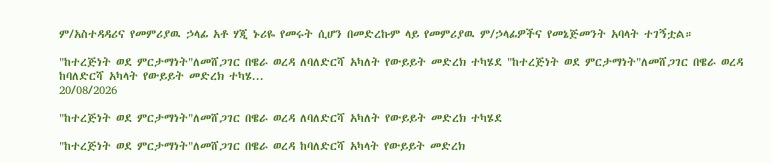ም/አስተዳዳሪና የመምሪያዉ ኃላፊ አቶ ሃጂ ኑሪዬ የመሩት ሲሆን በመድረኩም ላይ የመምሪያዉ ም/ኃላፊዎችና የመኔጅመንት አባላት ተገኝቷል።

"ከተረጅነት ወደ ምርታማነት"ለመሸጋገር በዌራ ወረዳ ለባለድርሻ አካለት የውይይት መድረክ ተካሄደ "ከተረጅነት ወደ ምርታማነት"ለመሸጋገር በዌራ ወረዳ ከባለድርሻ አካላት የውይይት መድረክ ተካሄ...
20/08/2026

"ከተረጅነት ወደ ምርታማነት"ለመሸጋገር በዌራ ወረዳ ለባለድርሻ አካለት የውይይት መድረክ ተካሄደ

"ከተረጅነት ወደ ምርታማነት"ለመሸጋገር በዌራ ወረዳ ከባለድርሻ አካላት የውይይት መድረክ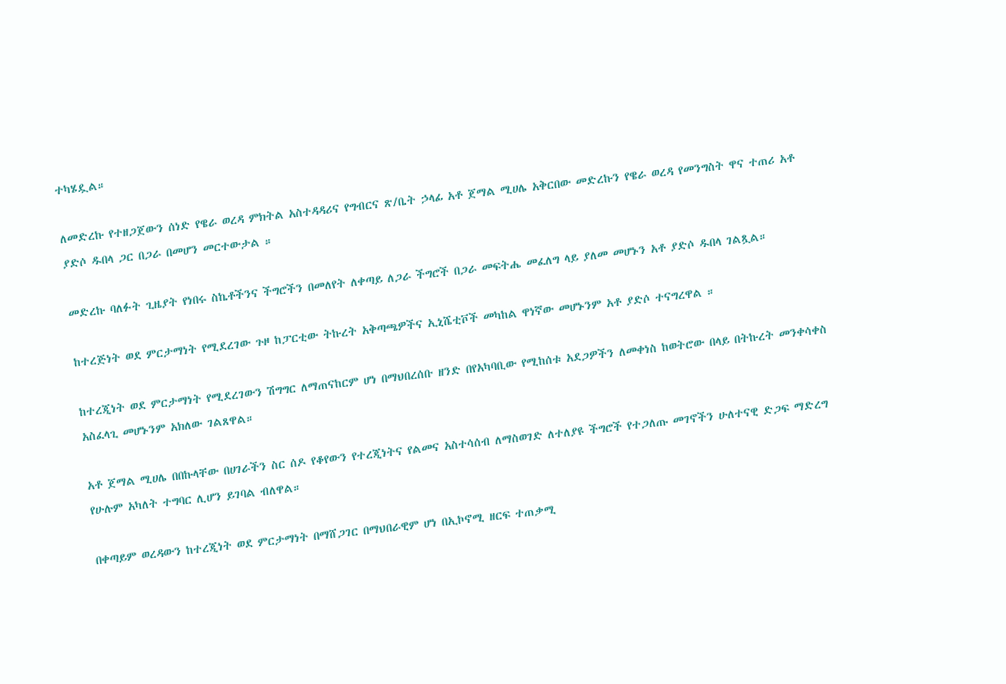ተካሄዷል።

ለመድረኩ የተዘጋጀውን ሰነድ የዌራ ወረዳ ምክትል አስተዳዳሪና የግብርና ጽ/ቤት ኃላፊ አቶ ጀማል ሚሀሌ አቅርበው መድረኩን የዌራ ወረዳ የመንግስት ዋና ተጠሪ አቶ ያድሶ ዱበላ ጋር በጋራ በመሆን መርተውታል ።

መድረኩ ባለፉት ጊዜያት የነበሩ ስኬቶችንና ችግሮችን በመለየት ለቀጣይ ለጋራ ችግሮች በጋራ መፍትሔ መፈለግ ላይ ያለመ መሆኑን አቶ ያድሶ ዱበላ ገልጿል።

ከተረጅነት ወደ ምርታማነት የሚደረገው ጉዞ ከፓርቲው ትኩረት አቅጣጫዎችና ኢኒሼቲቮች መካከል ዋነኛው መሆኑንም አቶ ያድሶ ተናግረዋል ።

ከተረጂነት ወደ ምርታማነት የሚደረገውን ሽግግር ለማጠናከርም ሆነ በማህበረሰቡ ዘንድ በየአካባቢው የሚከሰቱ አደጋዎችን ለመቀነስ ከወትሮው በላይ በትኩረት መንቀሳቀስ አስፈላጊ መሆኑንም አክለው ገልጸዋል።

አቶ ጀማል ሚሀሌ በበኩላቸው በሀገራችን ስር ሰዶ የቆየውን የተረጂነትና የልመና አስተሳሰብ ለማስወገድ ለተለያዩ ችግሮች የተጋለጡ መገኖችን ሁለተናዊ ድጋፍ ማድረግ የሁሉም አካለት ተግባር ሊሆን ይገባል ብለዋል።

በቀጣይም ወረዳውን ከተረጂነት ወደ ምርታማነት በማሸጋገር በማህበራዊም ሆነ በኢኮኖሚ ዘርፍ ተጠቃሚ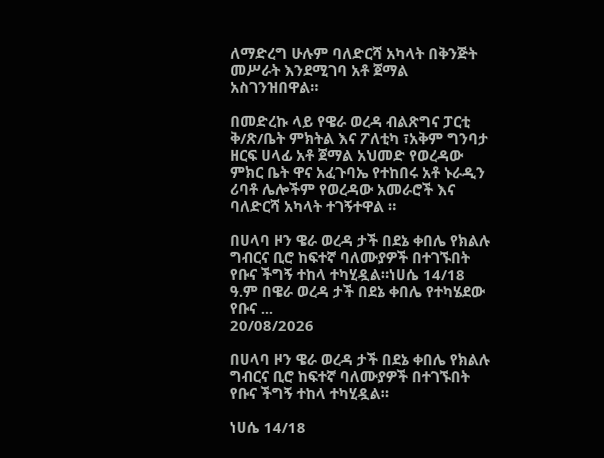ለማድረግ ሁሉም ባለድርሻ አካላት በቅንጅት መሥራት እንደሚገባ አቶ ጀማል አስገንዝበዋል።

በመድረኩ ላይ የዌራ ወረዳ ብልጽግና ፓርቲ ቅ/ጽ/ቤት ምክትል እና ፖለቲካ ፣አቅም ግንባታ ዘርፍ ሀላፊ አቶ ጀማል አህመድ የወረዳው ምክር ቤት ዋና አፈጉባኤ የተከበሩ አቶ ኑራዲን ሪባቶ ሌሎችም የወረዳው አመራሮች እና ባለድርሻ አካላት ተገኝተዋል ።

በሀላባ ዞን ዌራ ወረዳ ታች በደኔ ቀበሌ የክልሉ ግብርና ቢሮ ከፍተኛ ባለሙያዎች በተገኙበት የቡና ችግኝ ተከላ ተካሂዷል።ነሀሴ 14/18 ዓ.ም በዌራ ወረዳ ታች በደኔ ቀበሌ የተካሄደው የቡና ...
20/08/2026

በሀላባ ዞን ዌራ ወረዳ ታች በደኔ ቀበሌ የክልሉ ግብርና ቢሮ ከፍተኛ ባለሙያዎች በተገኙበት የቡና ችግኝ ተከላ ተካሂዷል።

ነሀሴ 14/18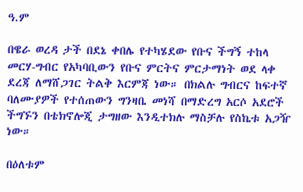ዓ.ም

በዌራ ወረዳ ታች በደኔ ቀበሌ የተካሄደው የቡና ችግኝ ተከላ መርሃ-ግብር የአካባቢውን የቡና ምርትና ምርታማነት ወደ ላቀ ደረጃ ለማሸጋገር ትልቅ እርምጃ ነው። በክልሉ ግብርና ከፍተኛ ባለሙያዎች የተሰጠውን ግንዛቤ መነሻ በማድረግ አርሶ አደሮች ችግኙን በቴክኖሎጂ ታግዘው እንዲተክሉ ማስቻሉ የስኬቱ አጋዥ ነው።

በዕለቱም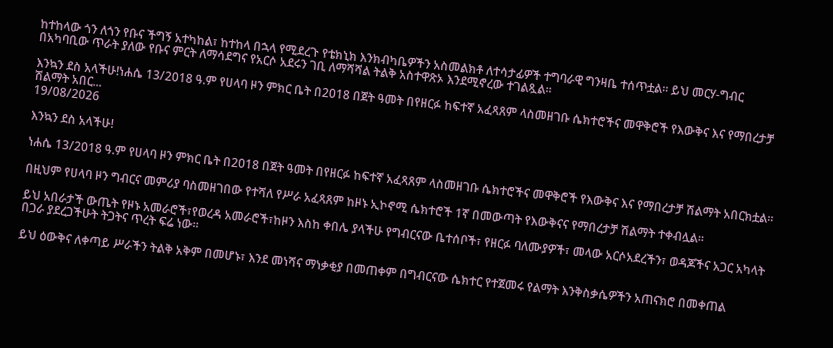ከተከላው ጎን ለጎን የቡና ችግኝ አተካከል፣ ከተከላ በኋላ የሚደረጉ የቴክኒክ እንክብካቤዎችን አስመልክቶ ለተሳታፊዎች ተግባራዊ ግንዛቤ ተሰጥቷል። ይህ መርሃ-ግብር በአካባቢው ጥራት ያለው የቡና ምርት ለማሳደግና የአርሶ አደሩን ገቢ ለማሻሻል ትልቅ አስተዋጽኦ እንደሚኖረው ተገልጿል።

እንኳን ደስ አላችሁ!ነሐሴ 13/2018 ዓ.ም የሀላባ ዞን ምክር ቤት በ2018 በጀት ዓመት በየዘርፉ ከፍተኛ አፈጻጸም ላስመዘገቡ ሴክተሮችና መዋቅሮች የእውቅና እና የማበረታቻ ሽልማት አበር...
19/08/2026

እንኳን ደስ አላችሁ!

ነሐሴ 13/2018 ዓ.ም የሀላባ ዞን ምክር ቤት በ2018 በጀት ዓመት በየዘርፉ ከፍተኛ አፈጻጸም ላስመዘገቡ ሴክተሮችና መዋቅሮች የእውቅና እና የማበረታቻ ሽልማት አበርክቷል።

በዚህም የሀላባ ዞን ግብርና መምሪያ ባስመዘገበው የተሻለ የሥራ አፈጻጸም ከዞኑ ኢኮኖሚ ሴክተሮች 1ኛ በመውጣት የእውቅናና የማበረታቻ ሽልማት ተቀብሏል።

ይህ አበራታች ውጤት የዞኑ አመራሮች፣የወረዳ አመራሮች፣ከዞን እስከ ቀበሌ ያላችሁ የግብርናው ቤተሰቦች፣ የዘርፉ ባለሙያዎች፣ መላው አርሶአደረችን፣ ወዳጆችና አጋር አካላት በጋራ ያደረጋችሁት ትጋትና ጥረት ፍሬ ነው።

ይህ ዕውቅና ለቀጣይ ሥራችን ትልቅ አቅም በመሆኑ፣ እንደ መነሻና ማነቃቂያ በመጠቀም በግብርናው ሴክተር የተጀመሩ የልማት እንቅስቃሴዎችን አጠናክሮ በመቀጠል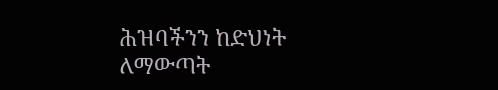ሕዝባችንን ከድህነት ለማውጣት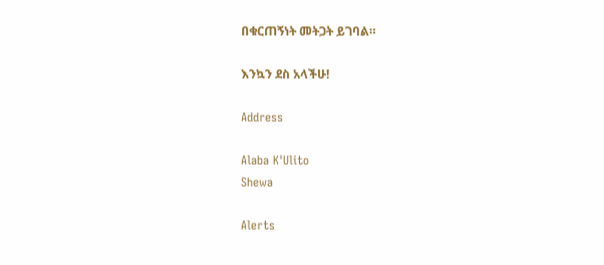በቁርጠኝነት መትጋት ይገባል።

እንኳን ደስ አላችሁ!

Address

Alaba K'Ulito
Shewa

Alerts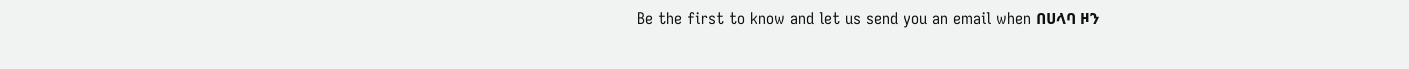Be the first to know and let us send you an email when በሀላባ ዞን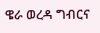ዌራ ወረዳ ግብርና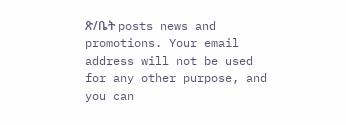ጽ/ቤት posts news and promotions. Your email address will not be used for any other purpose, and you can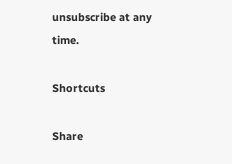unsubscribe at any time.

Shortcuts

Share